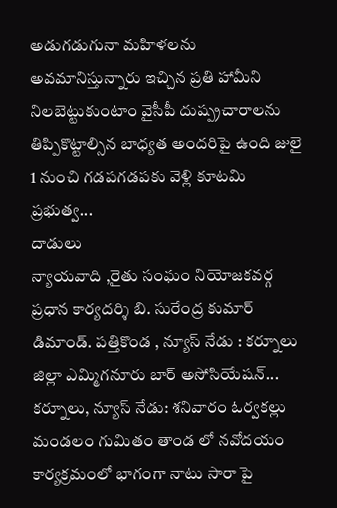అడుగడుగునా మహిళలను అవమానిస్తున్నారు ఇచ్చిన ప్రతి హామీని నిలబెట్టుకుంటాం వైసీపీ దుష్ప్రచారాలను తిప్పికొట్టాల్సిన బాధ్యత అందరిపై ఉంది జులై 1 నుంచి గడపగడపకు వెళ్లి కూటమి ప్రభుత్వ...
దాడులు
న్యాయవాది ,రైతు సంఘం నియోజకవర్గ ప్రధాన కార్యదర్శి బి. సురేంద్ర కుమార్ డిమాండ్. పత్తికొండ , న్యూస్ నేడు : కర్నూలు జిల్లా ఎమ్మిగనూరు బార్ అసోసియేషన్...
కర్నూలు, న్యూస్ నేడు: శనివారం ఓర్వకల్లు మండలం గుమితం తాండ లో నవోదయం కార్యక్రమంలో భాగంగా నాటు సారా పై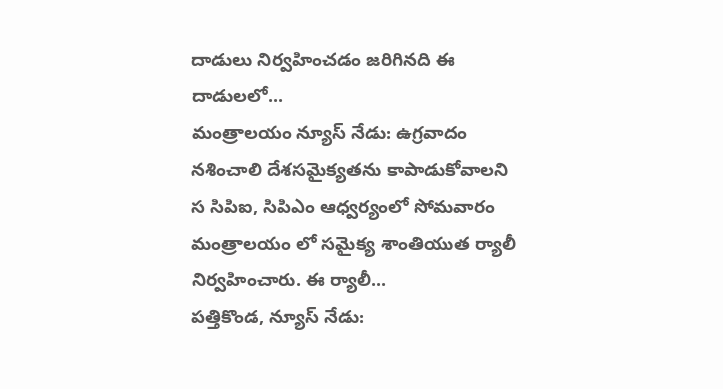దాడులు నిర్వహించడం జరిగినది ఈ దాడులలో...
మంత్రాలయం న్యూస్ నేడు: ఉగ్రవాదం నశించాలి దేశసమైక్యతను కాపాడుకోవాలని స సిపిఐ, సిపిఎం ఆధ్వర్యంలో సోమవారం మంత్రాలయం లో సమైక్య శాంతియుత ర్యాలీ నిర్వహించారు. ఈ ర్యాలీ...
పత్తికొండ, న్యూస్ నేడు: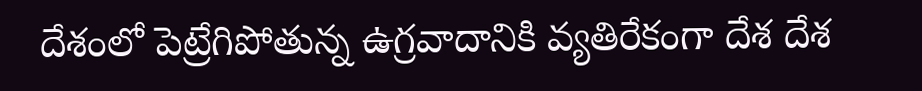దేశంలో పెట్రేగిపోతున్న ఉగ్రవాదానికి వ్యతిరేకంగా దేశ దేశ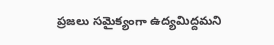ప్రజలు సమైక్యంగా ఉద్యమిద్దమని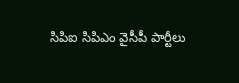సిపిఐ సిపిఎం వైసీపీ పార్టీలు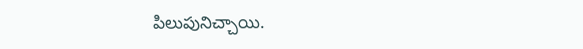పిలుపునిచ్చాయి.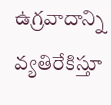ఉగ్రవాదాన్ని వ్యతిరేకిస్తూ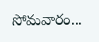సోమవారం...